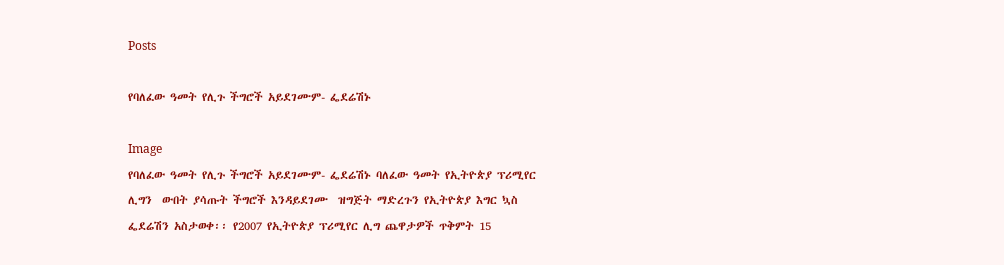Posts

የባለፈው ዓመት የሊጉ ችግሮች አይደገሙም- ፌደሬሽኑ

Image
የባለፈው ዓመት የሊጉ ችግሮች አይደገሙም- ፌደሬሽኑ ባለፈው ዓመት የኢትዮጵያ ፕሪሚየር ሊግን  ውበት ያሳጡት ችግሮች እንዳይደገሙ  ዝግጅት ማድረጉን የኢትዮጵያ እግር ኳስ ፌደሬሽን አስታወቀ፡፡ የ2007 የኢትዮጵያ ፕሪሚየር ሊግ ጨዋታዎች ጥቅምት 15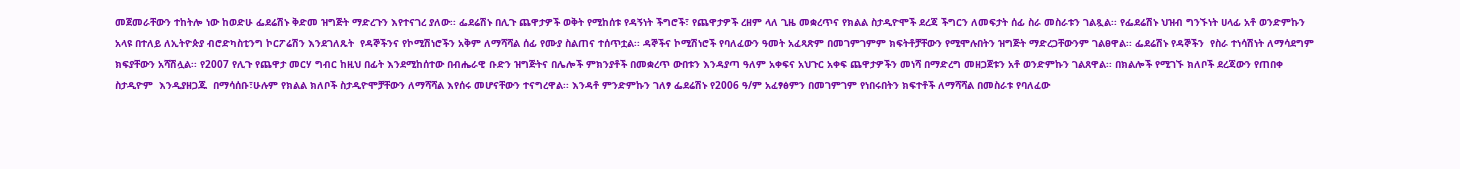መጀመራቸውን ተከትሎ ነው ከወድሁ ፌደሬሽኑ ቅድመ ዝግጅት ማድረጉን እየተናገረ ያለው፡፡ ፌደሬሽኑ በሊጉ ጨዋታዎች ወቅት የሚከሰቱ የዳኝነት ችግሮች፣ የጨዋታዎች ረዘም ላለ ጊዜ መቋረጥና የክልል ስታዲዮሞች ደረጃ ችግርን ለመፍታት ሰፊ ስራ መስራቱን ገልጿል፡፡ የፌደሬሽኑ ህዝብ ግንኙነት ሀላፊ አቶ ወንድምኩን አላዩ በተለይ ለኢትዮጵያ ብሮድካስቲንግ ኮርፖሬሽን እንደገለጹት  የዳኞችንና የኮሚሽነሮችን አቅም ለማሻሻል ሰፊ የሙያ ስልጠና ተሰጥቷል፡፡ ዳኞችና ኮሚሽነሮች የባለፈውን ዓመት አፈጻጽም በመገምገምም ክፍትቶቻቸውን የሚሞሉበትን ዝግጅት ማድረጋቸውንም ገልፀዋል፡፡ ፌደሬሽኑ የዳኞችን  የስራ ተነሳሽነት ለማሳደግም  ክፍያቸውን አሻሽሏል፡፡ የ2007 የሊጉ የጨዋታ መርሃ ግብር ከዚህ በፊት እንደሚከሰተው በብሔራዊ ቡድን ዝግጅትና በሌሎች ምክንያቶች በመቋረጥ ውበቱን እንዳያጣ ዓለም አቀፍና አህጉር አቀፍ ጨዋታዎችን መነሻ በማድረግ መዘጋጀቱን አቶ ወንድምኩን ገልጸዋል፡፡ በክልሎች የሚገኙ ክለቦች ደረጃውን የጠበቀ ስታዲዮም  እንዲያዘጋጁ  በማሳሰቡ፣ሁሉም የክልል ክለቦች ስታዲዮሞቻቸውን ለማሻሻል እየሰሩ መሆናቸውን ተናግረዋል፡፡ እንዳቶ ምንድምኩን ገለፃ ፌደሬሽኑ የ2006 ዓ/ም አፈፃፅምን በመገምገም የነበሩበትን ክፍተቶች ለማሻሻል በመስራቱ የባለፈው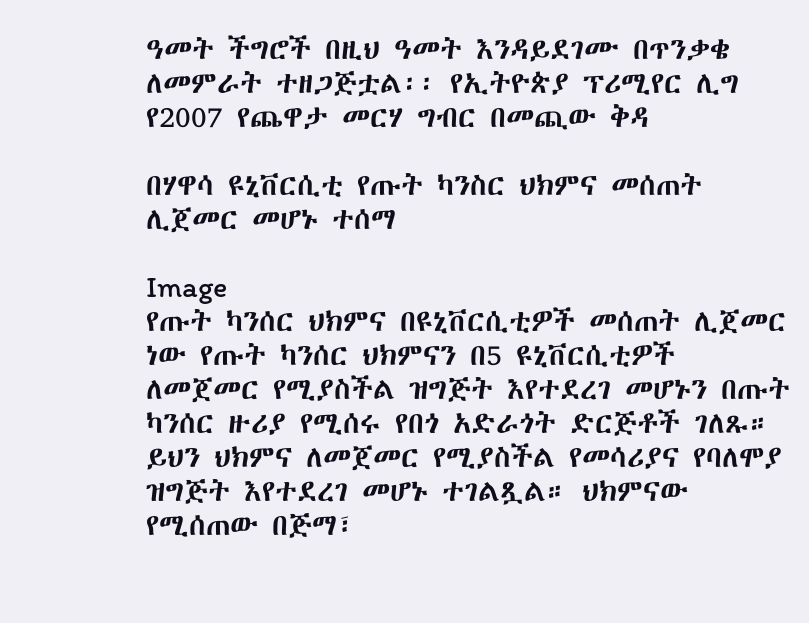ዓመት ችግሮች በዚህ ዓመት እንዳይደገሙ በጥንቃቄ ለመምራት ተዘጋጅቷል፡፡ የኢትዮጵያ ፕሪሚየር ሊግ የ2007 የጨዋታ መርሃ ግብር በመጪው ቅዳ

በሃዋሳ ዩኒቨርሲቲ የጡት ካንስር ህክምና መሰጠት ሊጀመር መሆኑ ተሰማ

Image
የጡት ካንሰር ህክምና በዩኒቨርሲቲዎች መሰጠት ሊጀመር ነው የጡት ካንሰር ህክምናን በ5 ዩኒቨርሲቲዎች ለመጀመር የሚያስችል ዝግጅት እየተደረገ መሆኑን በጡት ካንሰር ዙሪያ የሚሰሩ የበጎ አድራጎት ድርጅቶች ገለጹ። ይህን ህክምና ለመጀመር የሚያስችል የመሳሪያና የባለሞያ ዝግጅት እየተደረገ መሆኑ ተገልጿል። ህክምናው የሚሰጠው በጅማ፣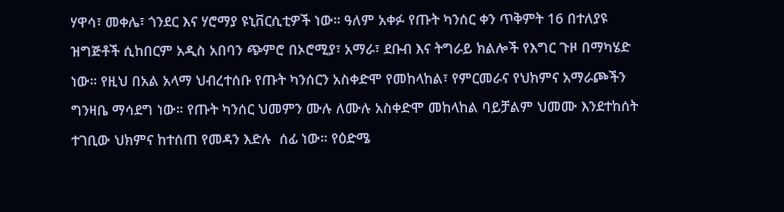ሃዋሳ፣ መቀሌ፣ ጎንደር እና ሃሮማያ ዩኒቨርሲቲዎች ነው። ዓለም አቀፉ የጡት ካንሰር ቀን ጥቅምት 16 በተለያዩ ዝግጅቶች ሲከበርም አዲስ አበባን ጭምሮ በኦሮሚያ፣ አማራ፣ ደቡብ እና ትግራይ ክልሎች የእግር ጉዞ በማካሄድ ነው። የዚህ በአል አላማ ህብረተሰቡ የጡት ካንሰርን አስቀድሞ የመከላከል፣ የምርመራና የህክምና አማራጮችን ግንዛቤ ማሳደግ ነው። የጡት ካንሰር ህመምን ሙሉ ለሙሉ አስቀድሞ መከላከል ባይቻልም ህመሙ እንደተከሰት ተገቢው ህክምና ከተሰጠ የመዳን እድሉ  ሰፊ ነው። የዕድሜ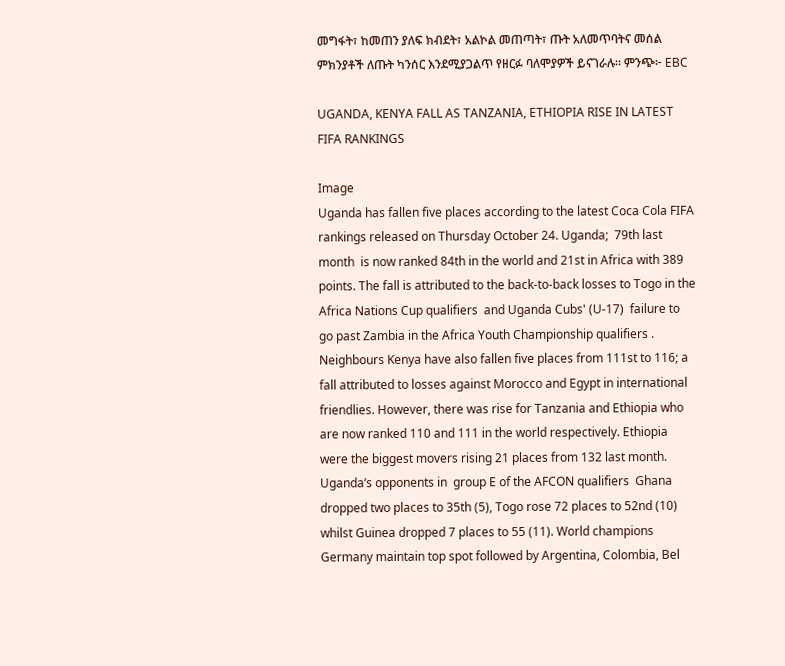መግፋት፣ ከመጠን ያለፍ ክብደት፣ አልኮል መጠጣት፣ ጡት አለመጥባትና መሰል ምክንያቶች ለጡት ካንሰር እንደሚያጋልጥ የዘርፉ ባለሞያዎች ይናገራሉ። ምንጭ፦ EBC

UGANDA, KENYA FALL AS TANZANIA, ETHIOPIA RISE IN LATEST FIFA RANKINGS

Image
Uganda has fallen five places according to the latest Coca Cola FIFA rankings released on Thursday October 24. Uganda;  79th last month  is now ranked 84th in the world and 21st in Africa with 389 points. The fall is attributed to the back-to-back losses to Togo in the  Africa Nations Cup qualifiers  and Uganda Cubs' (U-17)  failure to go past Zambia in the Africa Youth Championship qualifiers . Neighbours Kenya have also fallen five places from 111st to 116; a fall attributed to losses against Morocco and Egypt in international friendlies. However, there was rise for Tanzania and Ethiopia who are now ranked 110 and 111 in the world respectively. Ethiopia were the biggest movers rising 21 places from 132 last month. Uganda’s opponents in  group E of the AFCON qualifiers  Ghana dropped two places to 35th (5), Togo rose 72 places to 52nd (10) whilst Guinea dropped 7 places to 55 (11). World champions Germany maintain top spot followed by Argentina, Colombia, Bel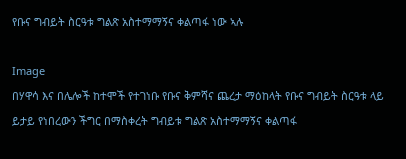የቡና ግብይት ስርዓቱ ግልጽ አስተማማኝና ቀልጣፋ ነው ኣሉ

Image
በሃዋሳ እና በሌሎች ከተሞች የተገነቡ የቡና ቅምሻና ጨረታ ማዕከላት የቡና ግብይት ስርዓቱ ላይ ይታይ የነበረውን ችግር በማስቀረት ግብይቱ ግልጽ አስተማማኝና ቀልጣፋ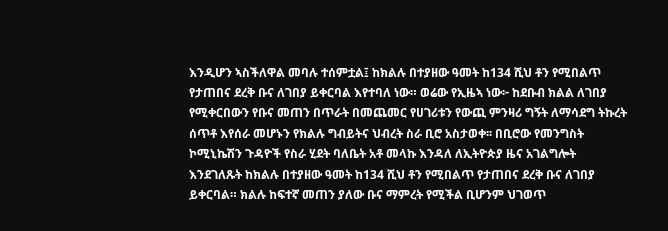እንዲሆን ኣስችለዋል መባሉ ተሰምቷል፤ ከክልሉ በተያዘው ዓመት ከ134 ሺህ ቶን የሚበልጥ የታጠበና ደረቅ ቡና ለገበያ ይቀርባል እየተባለ ነው። ወሬው የኢዜኣ ነው፦ ከደቡብ ክልል ለገበያ የሚቀርበውን የቡና መጠን በጥራት በመጨመር የሀገሪቱን የውጪ ምንዛሪ ግኝት ለማሳደግ ትኩረት ሰጥቶ እየሰራ መሆኑን የክልሉ ግብይትና ህብረት ስራ ቢሮ አስታወቀ፡፡ በቢሮው የመንግስት ኮሚኒኬሽን ጉዳዮች የስራ ሂደት ባለቤት አቶ መላኩ እንዳለ ለኢትዮጵያ ዜና አገልግሎት እንደገለጹት ከክልሉ በተያዘው ዓመት ከ134 ሺህ ቶን የሚበልጥ የታጠበና ደረቅ ቡና ለገበያ ይቀርባል። ክልሉ ከፍተኛ መጠን ያለው ቡና ማምረት የሚችል ቢሆንም ህገወጥ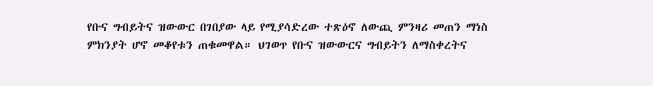የቡና ግብይትና ዝውውር በገበያው ላይ የሚያሳድረው ተጽዕኖ ለውጪ ምንዛሪ መጠን ማነስ ምክንያት ሆኖ መቆየቱን ጠቁመዋል። ህገወጥ የቡና ዝውውርና ግብይትን ለማስቀረትና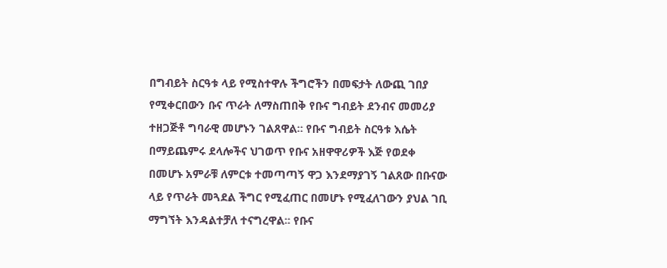በግብይት ስርዓቱ ላይ የሚስተዋሉ ችግሮችን በመፍታት ለውጪ ገበያ የሚቀርበውን ቡና ጥራት ለማስጠበቅ የቡና ግብይት ደንብና መመሪያ ተዘጋጅቶ ግባራዊ መሆኑን ገልጸዋል። የቡና ግብይት ስርዓቱ እሴት በማይጨምሩ ደላሎችና ህገወጥ የቡና አዘዋዋሪዎች እጅ የወደቀ በመሆኑ አምራቹ ለምርቱ ተመጣጣኝ ዋጋ እንደማያገኝ ገልጸው በቡናው ላይ የጥራት መጓደል ችግር የሚፈጠር በመሆኑ የሚፈለገውን ያህል ገቢ ማግኘት እንዳልተቻለ ተናግረዋል፡፡ የቡና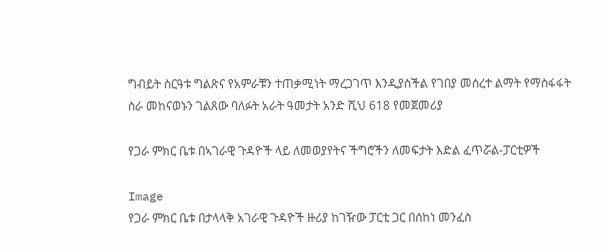ግብይት ስርዓቱ ግልጽና የአምራቹን ተጠቃሚነት ማረጋገጥ እንዲያስችል የገበያ መሰረተ ልማት የማስፋፋት ስራ መከናወኑን ገልጸው ባለፉት አራት ዓመታት አንድ ሺህ 618 የመጀመሪያ

የጋራ ምክር ቤቱ በኣገራዊ ጉዳዮች ላይ ለመወያየትና ችግሮችን ለመፍታት እድል ፈጥሯል-ፓርቲዎች

Image
የጋራ ምክር ቤቱ በታላላቅ አገራዊ ጉዳዮች ዙሪያ ከገዥው ፓርቲ ጋር በሰከነ መንፈስ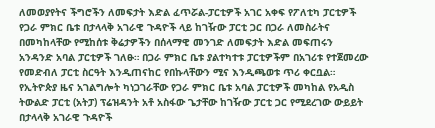ለመወያየትና ችግሮችን ለመፍታት እድል ፈጥሯል-ፓርቲዎች አገር አቀፍ የፖለቲካ ፓርቲዎች የጋራ ምክር ቤቱ በታላላቅ አገራዊ ጉዳዮች ላይ ከገዥው ፓርቲ ጋር በጋራ ለመስራትና በመካከላቸው የሚከሰቱ ቅሬታዎችን በሰላማዊ መንገድ ለመፍታት እድል መፍጠሩን አንዳንድ አባል ፓርቲዎች ገለፁ። በጋራ ምክር ቤቱ ያልተካተቱ ፓርቲዎችም በአገሪቱ የተጀመረው የመድብለ ፓርቲ ስርዓት እንዲጠናከር የበኩላቸውን ሚና እንዲጫወቱ ጥሪ ቀርቧል። የኢትዮጵያ ዜና አገልግሎት ካነጋገራቸው የጋራ ምክር ቤቱ አባል ፓርቲዎች መካከል የአዲስ ትውልድ ፓርቲ (አትፓ) ፕሬዝዳንት አቶ አስፋው ጌታቸው ከገዥው ፓርቲ ጋር የሚደረገው ውይይት በታላላቅ አገራዊ ጉዳዮች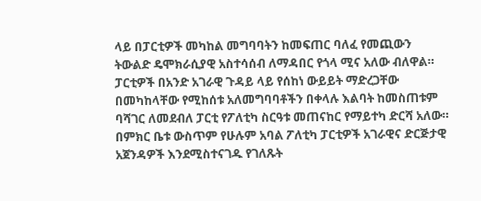ላይ በፓርቲዎች መካከል መግባባትን ከመፍጠር ባለፈ የመጪውን ትውልድ ዴሞክራሲያዊ አስተሳሰብ ለማዳበር የጎላ ሚና አለው ብለዋል። ፓርቲዎች በአንድ አገራዊ ጉዳይ ላይ የሰከነ ውይይት ማድረጋቸው በመካከላቸው የሚከሰቱ አለመግባባቶችን በቀላሉ እልባት ከመስጠቱም ባሻገር ለመደብለ ፓርቲ የፖለቲካ ስርዓቱ መጠናከር የማይተካ ድርሻ አለው። በምክር ቤቱ ውስጥም የሁሉም አባል ፖለቲካ ፓርቲዎች አገራዊና ድርጅታዊ አጀንዳዎች እንደሚስተናገዱ የገለጹት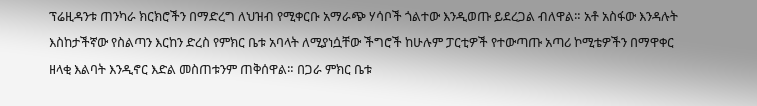ፕሬዚዳንቱ ጠንካራ ክርክሮችን በማድረግ ለህዝብ የሚቀርቡ አማራጭ ሃሳቦች ጎልተው እንዲወጡ ይደረጋል ብለዋል። አቶ አስፋው እንዳሉት እስከታችኛው የስልጣን እርከን ድረስ የምክር ቤቱ አባላት ለሚያነሷቸው ችግሮች ከሁሉም ፓርቲዎች የተውጣጡ አጣሪ ኮሚቴዎችን በማዋቀር ዘላቂ እልባት እንዲኖር እድል መስጠቱንም ጠቅሰዋል። በጋራ ምክር ቤቱ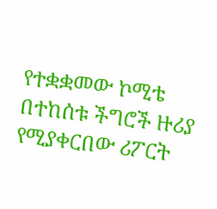የተቋቋመው ኮሚቴ በተከሰቱ ችግሮች ዙሪያ የሚያቀርበው ሪፖርት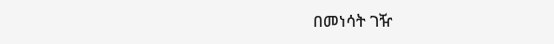በመነሳት ገዥ